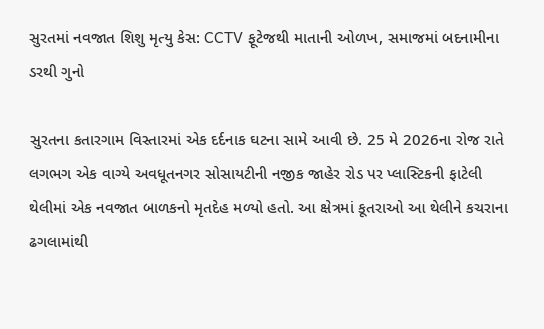સુરતમાં નવજાત શિશુ મૃત્યુ કેસ: CCTV ફૂટેજથી માતાની ઓળખ, સમાજમાં બદનામીના ડરથી ગુનો

સુરતના કતારગામ વિસ્તારમાં એક દર્દનાક ઘટના સામે આવી છે. 25 મે 2026ના રોજ રાતે લગભગ એક વાગ્યે અવધૂતનગર સોસાયટીની નજીક જાહેર રોડ પર પ્લાસ્ટિકની ફાટેલી થેલીમાં એક નવજાત બાળકનો મૃતદેહ મળ્યો હતો. આ ક્ષેત્રમાં કૂતરાઓ આ થેલીને કચરાના ઢગલામાંથી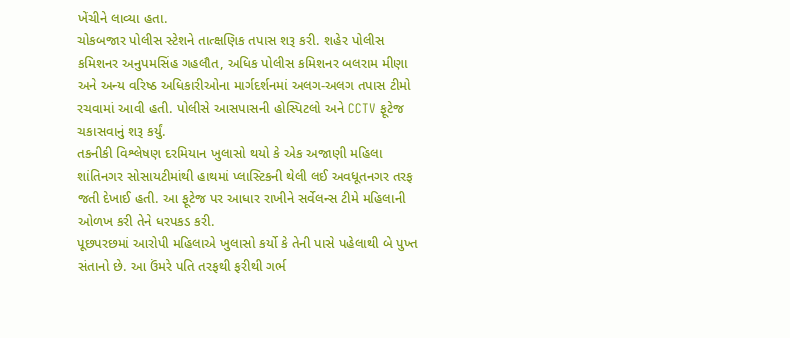ખેંચીને લાવ્યા હતા.
ચોકબજાર પોલીસ સ્ટેશને તાત્ક્ષણિક તપાસ શરૂ કરી. શહેર પોલીસ કમિશનર અનુપમસિંહ ગહલૌત, અધિક પોલીસ કમિશનર બલરામ મીણા અને અન્ય વરિષ્ઠ અધિકારીઓના માર્ગદર્શનમાં અલગ-અલગ તપાસ ટીમો રચવામાં આવી હતી. પોલીસે આસપાસની હોસ્પિટલો અને CCTV ફૂટેજ ચકાસવાનું શરૂ કર્યું.
તકનીકી વિશ્લેષણ દરમિયાન ખુલાસો થયો કે એક અજાણી મહિલા શાંતિનગર સોસાયટીમાંથી હાથમાં પ્લાસ્ટિકની થેલી લઈ અવધૂતનગર તરફ જતી દેખાઈ હતી. આ ફૂટેજ પર આધાર રાખીને સર્વેલન્સ ટીમે મહિલાની ઓળખ કરી તેને ધરપકડ કરી.
પૂછપરછમાં આરોપી મહિલાએ ખુલાસો કર્યો કે તેની પાસે પહેલાથી બે પુખ્ત સંતાનો છે. આ ઉંમરે પતિ તરફથી ફરીથી ગર્ભ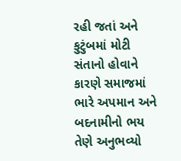રહી જતાં અને કુટુંબમાં મોટી સંતાનો હોવાને કારણે સમાજમાં ભારે અપમાન અને બદનામીનો ભય તેણે અનુભવ્યો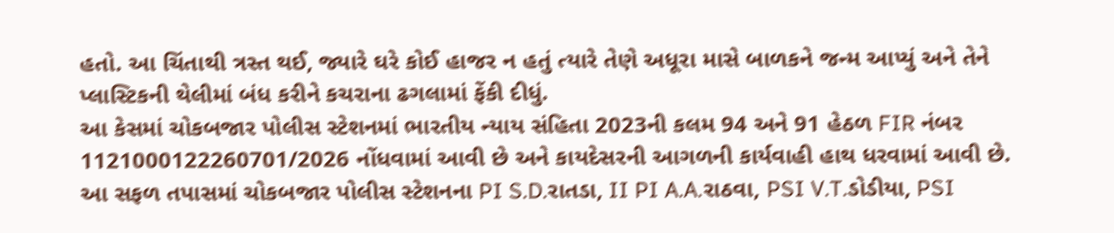હતો. આ ચિંતાથી ત્રસ્ત થઈ, જ્યારે ઘરે કોઈ હાજર ન હતું ત્યારે તેણે અધૂરા માસે બાળકને જન્મ આપ્યું અને તેને પ્લાસ્ટિકની થેલીમાં બંધ કરીને કચરાના ઢગલામાં ફેંકી દીધું.
આ કેસમાં ચોકબજાર પોલીસ સ્ટેશનમાં ભારતીય ન્યાય સંહિતા 2023ની કલમ 94 અને 91 હેઠળ FIR નંબર 1121000122260701/2026 નોંધવામાં આવી છે અને કાયદેસરની આગળની કાર્યવાહી હાથ ધરવામાં આવી છે.
આ સફળ તપાસમાં ચોકબજાર પોલીસ સ્ટેશનના PI S.D.રાતડા, II PI A.A.રાઠવા, PSI V.T.ડોડીયા, PSI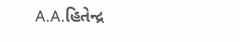A.A.હિતેન્દ્ર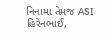નિનામા તેમજ ASI હિરેનભાઈ,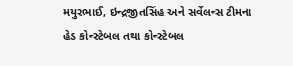મયુરભાઈ, ઇન્દ્રજીતસિંહ અને સર્વેલન્સ ટીમના હેડ કોન્સ્ટેબલ તથા કોન્સ્ટેબલ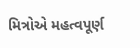મિત્રોએ મહત્વપૂર્ણ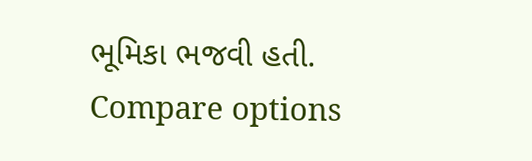ભૂમિકા ભજવી હતી.
Compare options